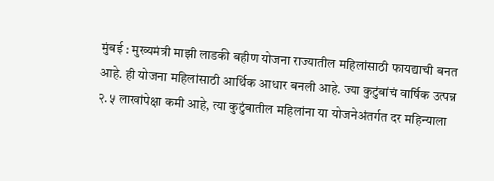मुंबई : मुख्यमंत्री माझी लाडकी बहीण योजना राज्यातील महिलांसाठी फायद्याची बनत आहे. ही योजना महिलांसाठी आर्थिक आधार बनली आहे. ज्या कुटुंबांचं वार्षिक उत्पन्न २.५ लाखांपेक्षा कमी आहे, त्या कुटुंबातील महिलांना या योजनेअंतर्गत दर महिन्याला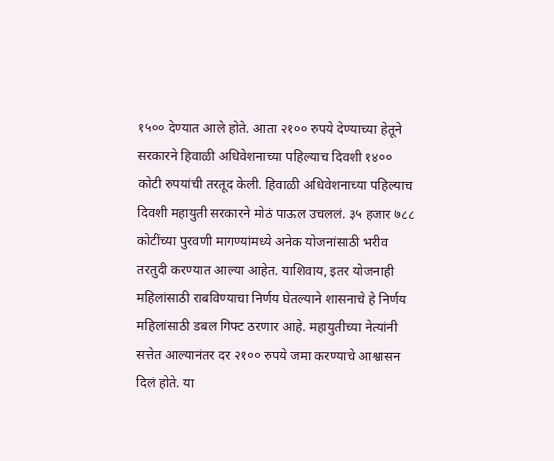१५०० देण्यात आले होते. आता २१०० रुपये देण्याच्या हेतूने सरकारने हिवाळी अधिवेशनाच्या पहिल्याच दिवशी १४०० कोटी रुपयांची तरतूद केली. हिवाळी अधिवेशनाच्या पहिल्याच दिवशी महायुती सरकारने मोठं पाऊल उचललं. ३५ हजार ७८८ कोटींच्या पुरवणी मागण्यांमध्ये अनेक योजनांसाठी भरीव तरतुदी करण्यात आल्या आहेत. याशिवाय, इतर योजनाही महिलांसाठी राबविण्याचा निर्णय घेतल्याने शासनाचे हे निर्णय महिलांसाठी डबल गिफ्ट ठरणार आहे. महायुतीच्या नेत्यांनी सत्तेत आल्यानंतर दर २१०० रुपये जमा करण्याचे आश्वासन दिलं होते. या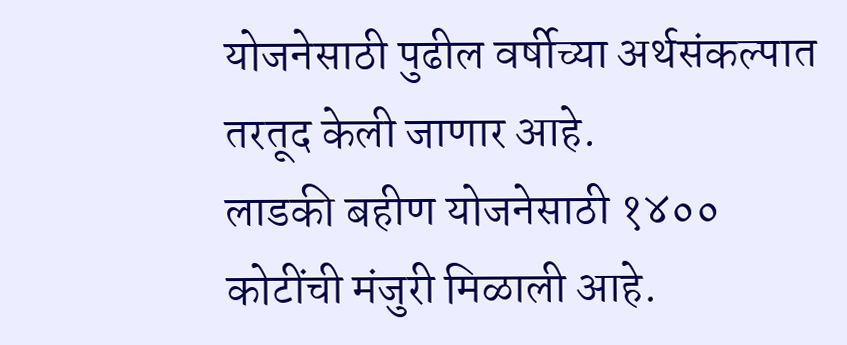योजनेसाठी पुढील वर्षीच्या अर्थसंकल्पात तरतूद केली जाणार आहे.
लाडकी बहीण योजनेसाठी १४०० कोटींची मंजुरी मिळाली आहे.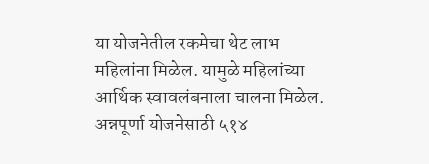या योजनेतील रकमेचा थेट लाभ महिलांना मिळेल. यामुळे महिलांच्या आर्थिक स्वावलंबनाला चालना मिळेल. अन्नपूर्णा योजनेसाठी ५१४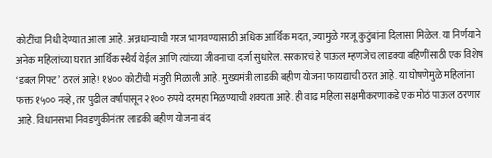कोटींचा निधी देण्यात आला आहे. अन्नधान्याची गरज भागवण्यासाठी अधिक आर्थिक मदत, ज्यामुळे गरजू कुटुंबांना दिलासा मिळेल. या निर्णयाने अनेक महिलांच्या घरात आर्थिक स्थैर्य येईल आणि त्यांच्या जीवनाचा दर्जा सुधारेल. सरकारचं हे पाऊल म्हणजेच लाडक्या बहिणींसाठी एक विशेष ‘डबल गिफ्ट’ ठरलं आहे! १४०० कोटींची मंजुरी मिळाली आहे. मुख्यमंत्री लाडकी बहीण योजना फायद्याची ठरत आहे. या घोषणेमुळे महिलांना फक्त १५०० नव्हे, तर पुढील वर्षापासून २१०० रुपये दरमहा मिळण्याची शक्यता आहे. ही वाढ महिला सक्षमीकरणाकडे एक मोठं पाऊल ठरणार आहे. विधानसभा निवडणुकीनंतर लाडकी बहीण योजना बंद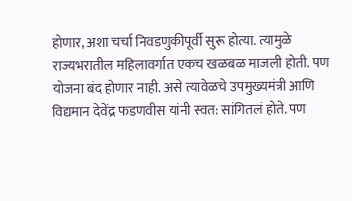होणार, अशा चर्चा निवडणुकीपूर्वी सुरू होत्या. त्यामुळे राज्यभरातील महिलावर्गात एकच खळबळ माजली होती. पण योजना बंद होणार नाही. असे त्यावेळचे उपमुख्यमंत्री आणि विद्यमान देवेंद्र फडणवीस यांनी स्वत: सांगितलं होते. पण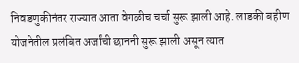निवडणुकीनंतर राज्यात आता वेगळीच चर्चा सुरू झाली आहे. लाडकी बहीण योजनेतील प्रलंबित अर्जांची छाननी सुरू झाली असून त्यात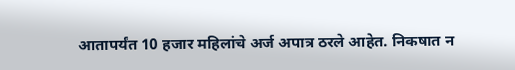आतापर्यंत 10 हजार महिलांचे अर्ज अपात्र ठरले आहेत. निकषात न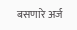बसणारे अर्ज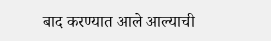बाद करण्यात आले आल्याची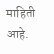माहिती आहे.